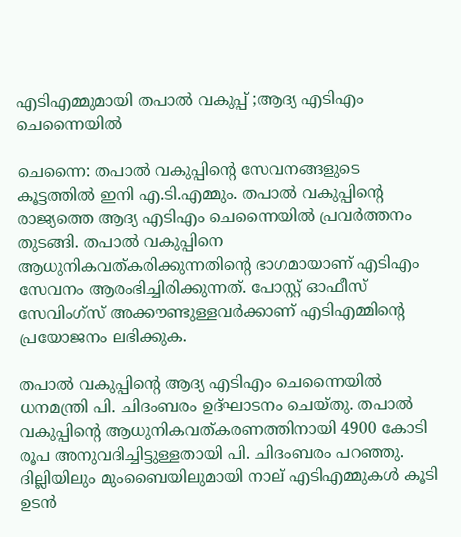എടിഎമ്മുമായി തപാല്‍ വകുപ്പ് ;ആദ്യ എടിഎം ചെന്നൈയില്‍

ചെന്നൈ: തപാല്‍ വകുപ്പിന്റെ സേവനങ്ങളുടെ കൂട്ടത്തില്‍ ഇനി എ.ടി.എമ്മും. തപാല്‍ വകുപ്പിന്റെ രാജ്യത്തെ ആദ്യ എടിഎം ചെന്നൈയില്‍ പ്രവര്‍ത്തനം തുടങ്ങി. തപാല്‍ വകുപ്പിനെ ആധുനികവത്കരിക്കുന്നതിന്റെ ഭാഗമായാണ് എടിഎം സേവനം ആരംഭിച്ചിരിക്കുന്നത്. പോസ്റ്റ് ഓഫീസ് സേവിംഗ്‌സ് അക്കൗണ്ടുള്ളവര്‍ക്കാണ് എടിഎമ്മിന്റെ പ്രയോജനം ലഭിക്കുക.

തപാല്‍ വകുപ്പിന്റെ ആദ്യ എടിഎം ചെന്നൈയില്‍ ധനമന്ത്രി പി. ചിദംബരം ഉദ്ഘാടനം ചെയ്തു. തപാല്‍ വകുപ്പിന്റെ ആധുനികവത്കരണത്തിനായി 4900 കോടി രൂപ അനുവദിച്ചിട്ടുള്ളതായി പി. ചിദംബരം പറഞ്ഞു. ദില്ലിയിലും മുംബൈയിലുമായി നാല് എടിഎമ്മുകള്‍ കൂടി ഉടന്‍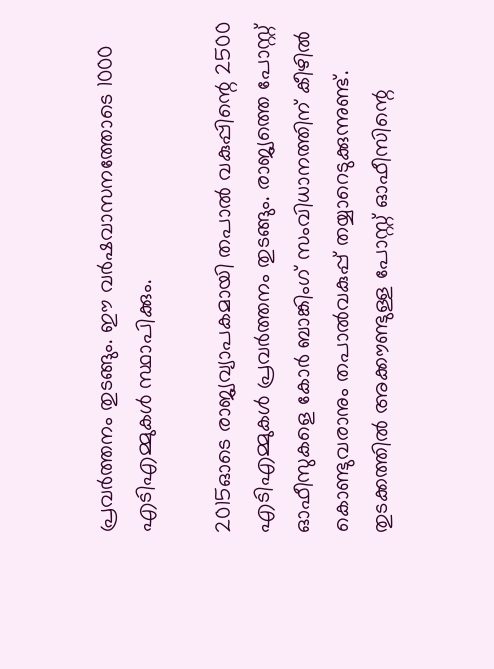പ്രവര്‍ത്തനം തുടങ്ങും. ഈ വര്‍ഷവാസനത്തോടെ 1000 എടിഎമ്മുകള്‍ സ്ഥാപിക്കും.

2015ഓടെ രാജ്യവ്യാപകമായി തപാല്‍ വകുപ്പിന്റെ 2500 എടിഎമ്മുകള്‍ പ്രവര്‍ത്തനം തുടങ്ങും. രാജ്യത്തെ പോസ്റ്റ് ഓഫീസുകളെ കോര്‍ ബാങ്കിംഗ് സംവിധാനത്തിന് കീഴില്‍ കൊണ്ടുവരാനും തപാല്‍വകുപ്പ് തയ്യാറെടുക്കുന്നുണ്ട്. തുടക്കത്തില്‍ അക്കൗണ്ടുള്ള പോസ്റ്റ് ഓഫീസിന്റെ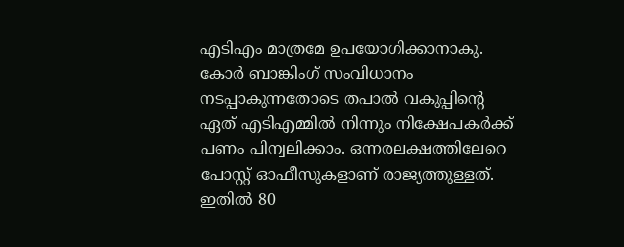എടിഎം മാത്രമേ ഉപയോഗിക്കാനാകു. കോര്‍ ബാങ്കിംഗ് സംവിധാനം നടപ്പാകുന്നതോടെ തപാല്‍ വകുപ്പിന്റെ ഏത് എടിഎമ്മില്‍ നിന്നും നിക്ഷേപകര്‍ക്ക് പണം പിന്വലിക്കാം. ഒന്നരലക്ഷത്തിലേറെ പോസ്റ്റ് ഓഫീസുകളാണ് രാജ്യത്തുള്ളത്. ഇതില്‍ 80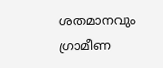ശതമാനവും ഗ്രാമീണ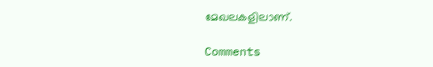മേഖലകളിലാണ്.

Comments